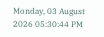Monday, 03 August 2026 05:30:44 PM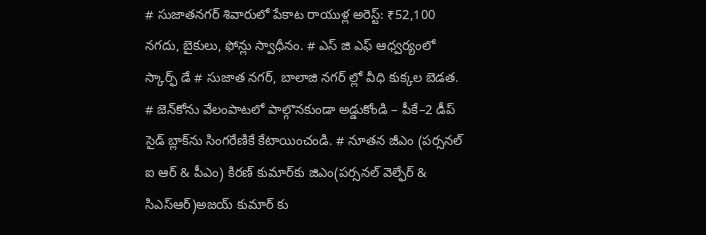# సుజాతనగర్ శివారులో పేకాట రాయుళ్ల అరెస్ట్: ₹52,100 నగదు, బైకులు, ఫోన్లు స్వాధీనం. # ఎస్ జి ఎఫ్ ఆధ్వర్యంలో స్కార్ఫ్ డే # సుజాత నగర్, బాలాజి నగర్ ల్లో వీధి కుక్కల బెడత. # జెన్‌కోను వేలంపాటలో పాల్గొనకుండా అడ్డుకోండి – పీకే–2 డీప్ సైడ్ బ్లాక్‌ను సింగరేణికే కేటాయించండి. # నూతన జీఎం (పర్సనల్ ఐ ఆర్ & పీఎం) కిరణ్ కుమార్‌కు జిఎం(పర్సనల్ వెల్ఫేర్ & సిఎస్ఆర్)అజయ్ కుమార్ కు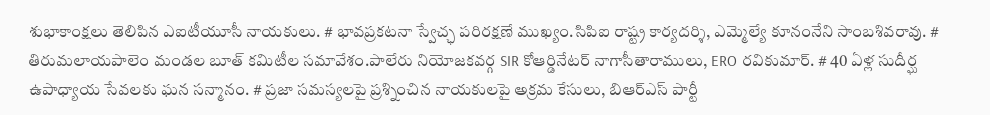శుభాకాంక్షలు తెలిపిన ఎఐటీయూసీ నాయకులు. # భావప్రకటనా స్వేచ్ఛ పరిరక్షణే ముఖ్యం.సిపిఐ రాష్ట్ర కార్యదర్శి, ఎమ్మెల్యే కూనంనేని సాంబశివరావు. # తిరుమలాయపాలెం మండల బూత్ కమిటీల సమావేశం.పాలేరు నియోజకవర్గ SIR కోఆర్డినేటర్ నాగాసీతారాములు, ERO రవికుమార్. # 40 ఏళ్ల సుదీర్ఘ ఉపాధ్యాయ సేవలకు ఘన సన్మానం. # ప్రజా సమస్యలపై ప్రశ్నించిన నాయకులపై అక్రమ కేసులు, బిఆర్ఎస్ పార్టీ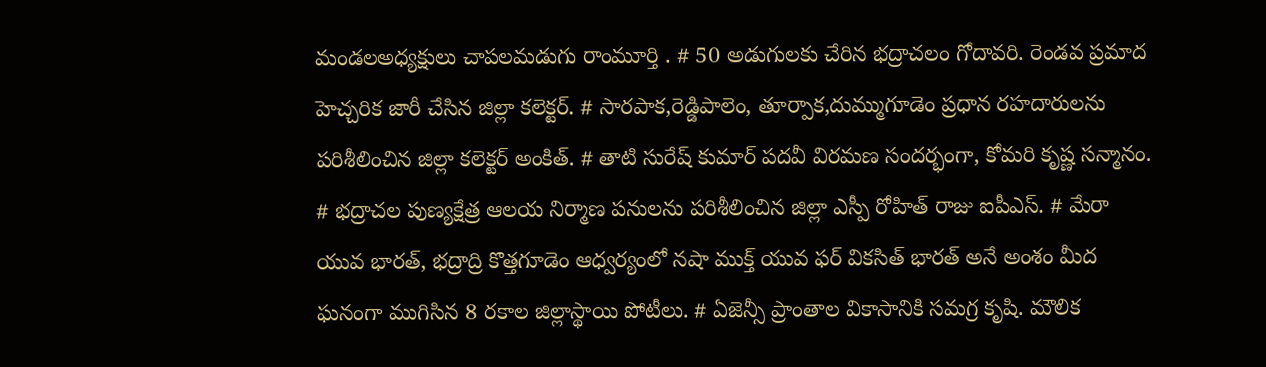మండలఅధ్యక్షులు చాపలమడుగు రాంమూర్తి . # 50 అడుగులకు చేరిన భద్రాచలం గోదావరి. రెండవ ప్రమాద హెచ్చరిక జారీ చేసిన జిల్లా కలెక్టర్. # సారపాక,రెడ్డిపాలెం, తూర్పాక,దుమ్ముగూడెం ప్రధాన రహదారులను పరిశీలించిన జిల్లా కలెక్టర్ అంకిత్. # తాటి సురేష్ కుమార్ పదవీ విరమణ సందర్భంగా, కోమరి కృష్ణ సన్మానం. # భద్రాచల పుణ్యక్షేత్ర ఆలయ నిర్మాణ పనులను పరిశీలించిన జిల్లా ఎస్పీ రోహిత్ రాజు ఐపీఎస్. # మేరా యువ భారత్, భద్రాద్రి కొత్తగూడెం ఆధ్వర్యంలో నషా ముక్త్ యువ ఫర్ వికసిత్ భారత్ అనే అంశం మీద ఘనంగా ముగిసిన 8 రకాల జిల్లాస్థాయి పోటీలు. # ఏజెన్సీ ప్రాంతాల వికాసానికి సమగ్ర కృషి. మౌలిక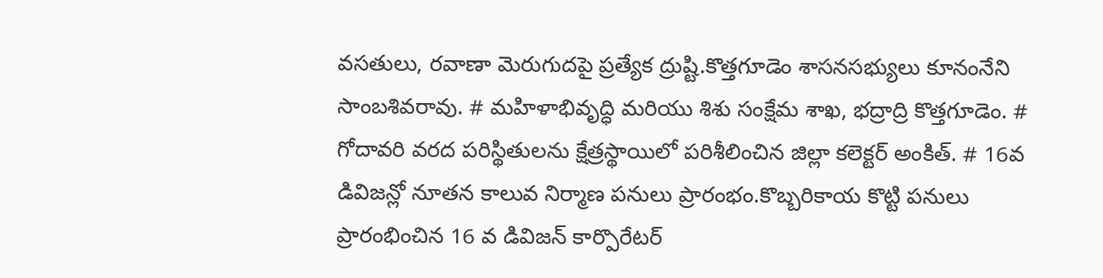వసతులు, రవాణా మెరుగుదపై ప్రత్యేక ద్రుష్టి.కొత్తగూడెం శాసనసభ్యులు కూనంనేని సాంబశివరావు. # మహిళాభివృద్ధి మరియు శిశు సంక్షేమ శాఖ, భద్రాద్రి కొత్తగూడెం. # గోదావరి వరద పరిస్థితులను క్షేత్రస్థాయిలో పరిశీలించిన జిల్లా కలెక్టర్ అంకిత్. # 16వ డివిజన్లో నూతన కాలువ నిర్మాణ పనులు ప్రారంభం.కొబ్బరికాయ కొట్టి పనులు ప్రారంభించిన 16 వ డివిజన్ కార్పొరేటర్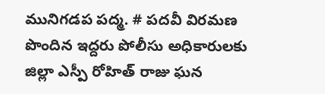మునిగడప పద్మ. # పదవీ విరమణ పొందిన ఇద్దరు పోలీసు అధికారులకు జిల్లా ఎస్పీ రోహిత్ రాజు ఘన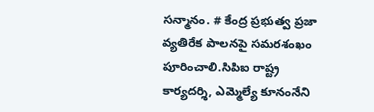సన్మానం. # కేంద్ర ప్రభుత్వ ప్రజా వ్యతిరేక పాలనపై సమరశంఖం పూరించాలి.సిపిఐ రాష్ట్ర కార్యదర్శి, ఎమ్మెల్యే కూనంనేని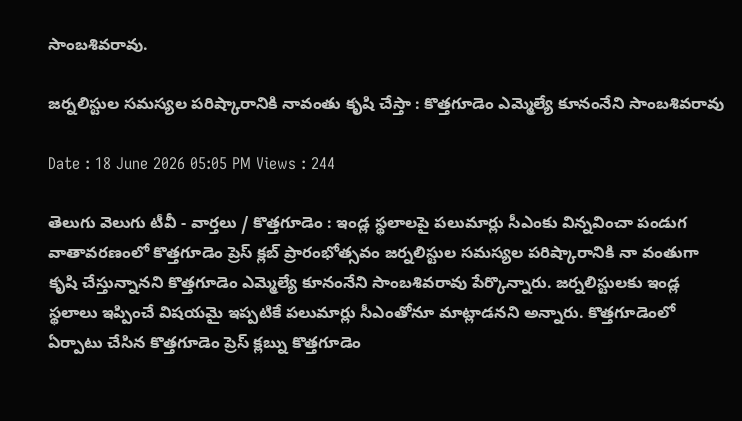సాంబశివరావు.

జర్నలిస్టుల సమస్యల పరిష్కారానికి నావంతు కృషి చేస్తా : కొత్తగూడెం ఎమ్మెల్యే కూనంనేని సాంబశివరావు

Date : 18 June 2026 05:05 PM Views : 244

తెలుగు వెలుగు టీవీ - వార్తలు / కొత్తగూడెం : ఇండ్ల స్థలాలపై పలుమార్లు సీఎంకు విన్నవించా పండుగ వాతావరణంలో కొత్తగూడెం ప్రెస్ క్లబ్ ప్రారంభోత్సవం జర్నలిస్టుల సమస్యల పరిష్కారానికి నా వంతుగా కృషి చేస్తున్నానని కొత్తగూడెం ఎమ్మెల్యే కూనంనేని సాంబశివరావు పేర్కొన్నారు. జర్నలిస్టులకు ఇండ్ల స్థలాలు ఇప్పించే విషయమై ఇప్పటికే పలుమార్లు సీఎంతోనూ మాట్లాడనని అన్నారు. కొత్తగూడెంలో ఏర్పాటు చేసిన కొత్తగూడెం ప్రెస్ క్లబ్ను కొత్తగూడెం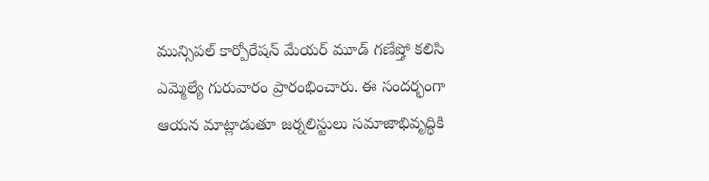మున్సిపల్ కార్పోరేషన్ మేయర్ మూడ్ గణేష్తో కలిసి ఎమ్మెల్యే గురువారం ప్రారంభించారు. ఈ సందర్భంగా ఆయన మాట్లాడుతూ జర్నలిస్టులు సమాజాభివృద్ధికి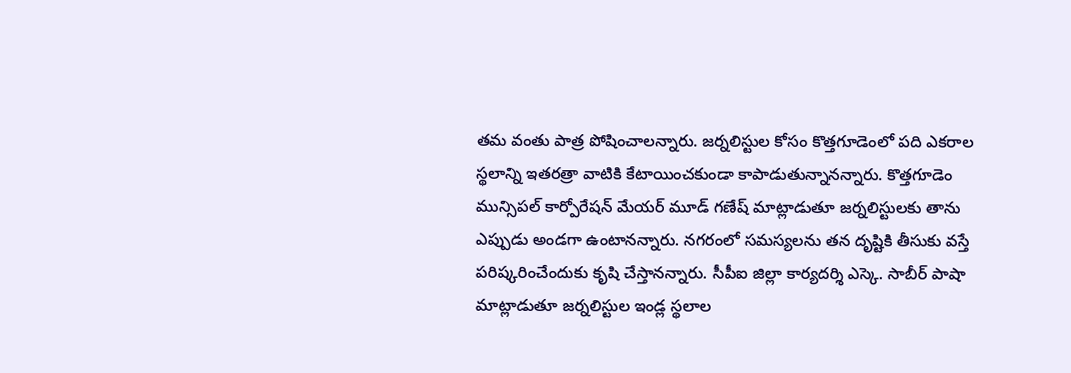తమ వంతు పాత్ర పోషించాలన్నారు. జర్నలిస్టుల కోసం కొత్తగూడెంలో పది ఎకరాల స్థలాన్ని ఇతరత్రా వాటికి కేటాయించకుండా కాపాడుతున్నానన్నారు. కొత్తగూడెం మున్సిపల్ కార్పోరేషన్ మేయర్ మూడ్ గణేష్ మాట్లాడుతూ జర్నలిస్టులకు తాను ఎప్పుడు అండగా ఉంటానన్నారు. నగరంలో సమస్యలను తన దృష్టికి తీసుకు వస్తే పరిష్కరించేందుకు కృషి చేస్తానన్నారు. సీపీఐ జిల్లా కార్యదర్శి ఎస్కె. సాబీర్ పాషా మాట్లాడుతూ జర్నలిస్టుల ఇండ్ల స్థలాల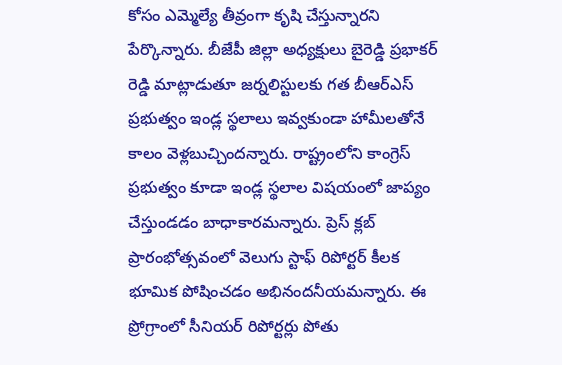కోసం ఎమ్మెల్యే తీవ్రంగా కృషి చేస్తున్నారని పేర్కొన్నారు. బీజేపీ జిల్లా అధ్యక్షులు బైరెడ్డి ప్రభాకర్ రెడ్డి మాట్లాడుతూ జర్నలిస్టులకు గత బీఆర్ఎస్ ప్రభుత్వం ఇండ్ల స్థలాలు ఇవ్వకుండా హామీలతోనే కాలం వెళ్లబుచ్చిందన్నారు. రాష్ట్రంలోని కాంగ్రెస్ ప్రభుత్వం కూడా ఇండ్ల స్థలాల విషయంలో జాప్యం చేస్తుండడం బాధాకారమన్నారు. ప్రెస్ క్లబ్ ప్రారంభోత్సవంలో వెలుగు స్టాఫ్ రిపోర్టర్ కీలక భూమిక పోషించడం అభినందనీయమన్నారు. ఈ ప్రోగ్రాంలో సీనియర్ రిపోర్టర్లు పోతు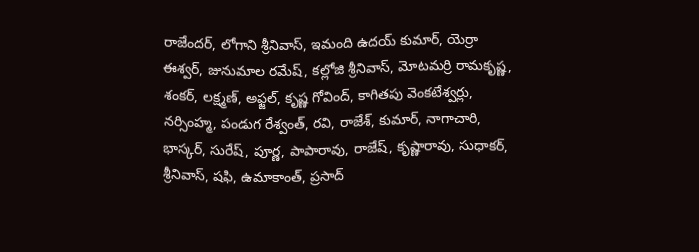రాజేందర్, లోగాని శ్రీనివాస్, ఇమంది ఉదయ్ కుమార్, యెర్రా ఈశ్వర్, జునుమాల రమేష్, కల్లోజి శ్రీనివాస్, మోటమర్రి రామకృష్ణ, శంకర్, లక్ష్మణ్, అఫ్జల్, కృష్ణ గోవింద్, కాగితపు వెంకటేశ్వర్లు, నర్సింహ్మ, పండుగ రేశ్వంత్, రవి, రాజేశ్, కుమార్, నాగాచారి, భాస్కర్, సురేష్, పూర్ణ, పాపారావు, రాజేష్, కృష్ణారావు, సుధాకర్, శ్రీనివాస్, షఫి, ఉమాకాంత్, ప్రసాద్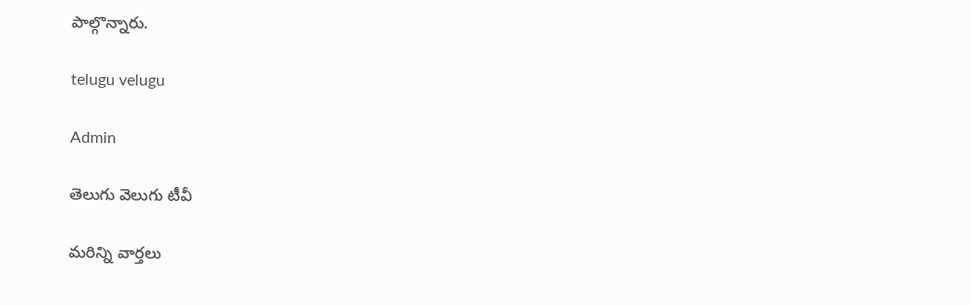పాల్గొన్నారు.

telugu velugu

Admin

తెలుగు వెలుగు టీవీ

మరిన్ని వార్తలు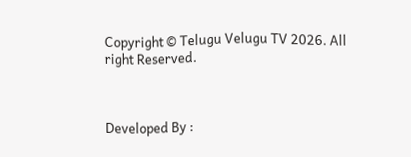Copyright © Telugu Velugu TV 2026. All right Reserved.



Developed By :